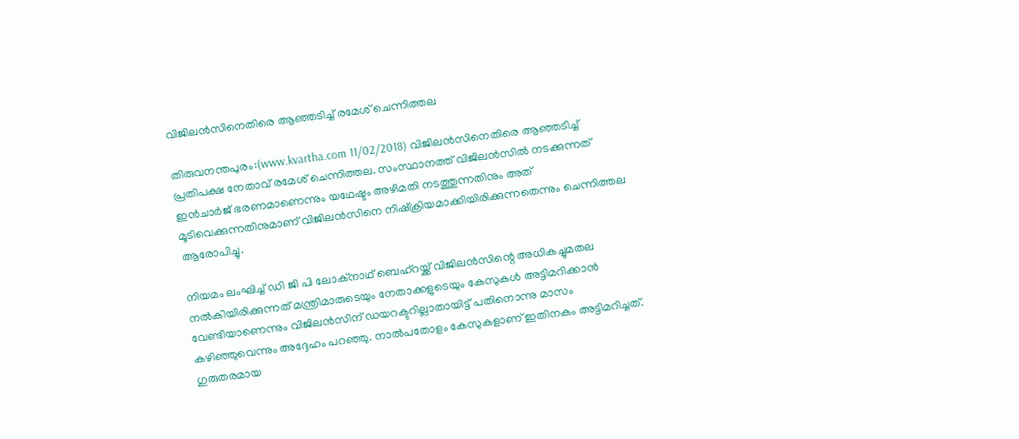വിജിലന്‍സിനെതിരെ ആഞ്ഞടിച്ച് രമേശ് ചെന്നിത്തല

തിരുവനന്തപുരം:(www.kvartha.com 11/02/2018) വിജിലന്‍സിനെതിരെ ആഞ്ഞടിച്ച് പ്രതിപക്ഷ നേതാവ് രമേശ് ചെന്നിത്തല. സംസ്ഥാനത്ത് വിജിലന്‍സില്‍ നടക്കുന്നത് ഇന്‍ചാര്‍ജ് ഭരണമാണെന്നും യഥേഷ്ടം അഴിമതി നടത്തുന്നതിനും അത് മൂടിവെക്കുന്നതിനുമാണ് വിജിലന്‍സിനെ നിഷ്‌ക്രിയമാക്കിയിരിക്കുന്നതെന്നും ചെന്നിത്തല ആരോപിച്ചു.

നിയമം ലംഘിച്ച് ഡി ജി പി ലോക്‌നാഥ് ബെഹ്‌റയ്ക്ക് വിജിലന്‍സിന്റെ അധികച്ചുമതല നല്‍കിയിരിക്കുന്നത് മന്ത്രിമാരുടെയും നേതാക്കളുടെയും കേസുകള്‍ അട്ടിമറിക്കാന്‍ വേണ്ടിയാണെന്നും വിജിലന്‍സിന് ഡയറക്ടറില്ലാതായിട്ട് പതിനൊന്നു മാസം കഴിഞ്ഞുവെന്നും അദ്ദേഹം പറഞ്ഞു. നാല്‍പതോളം കേസുകളാണ് ഇതിനകം അട്ടിമറിച്ചത്. ഗുരുതരമായ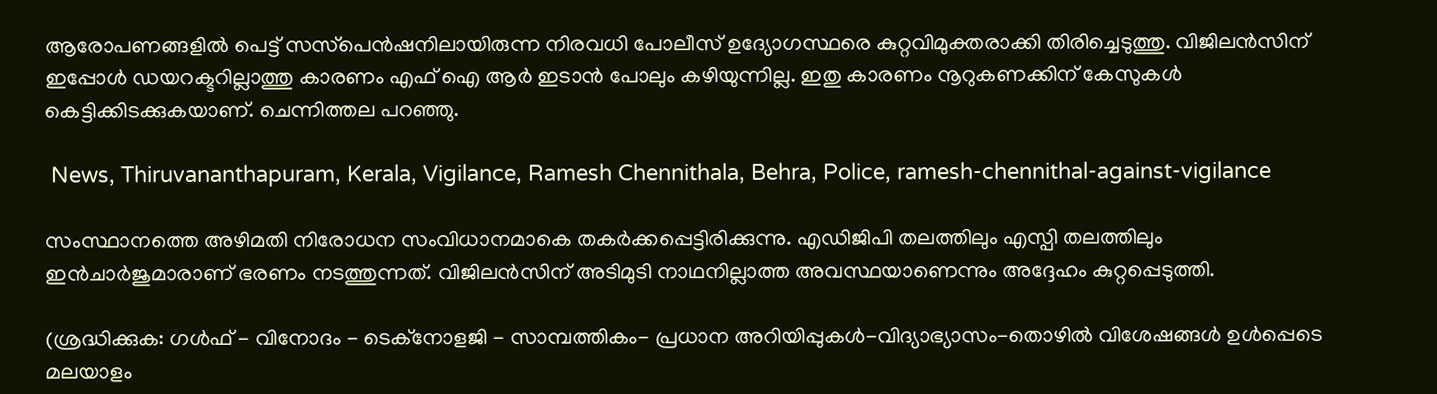ആരോപണങ്ങളില്‍ പെട്ട് സസ്‌പെന്‍ഷനിലായിരുന്ന നിരവധി പോലീസ് ഉദ്യോഗസ്ഥരെ കുറ്റവിമുക്തരാക്കി തിരിച്ചെടുത്തു. വിജിലന്‍സിന് ഇപ്പോള്‍ ഡയറക്ടറില്ലാത്തു കാരണം എഫ് ഐ ആര്‍ ഇടാന്‍ പോലും കഴിയുന്നില്ല. ഇതു കാരണം നൂറുകണക്കിന് കേസുകള്‍ കെട്ടിക്കിടക്കുകയാണ്. ചെന്നിത്തല പറഞ്ഞു.

 News, Thiruvananthapuram, Kerala, Vigilance, Ramesh Chennithala, Behra, Police, ramesh-chennithal-against-vigilance

സംസ്ഥാനത്തെ അഴിമതി നിരോധന സംവിധാനമാകെ തകര്‍ക്കപ്പെട്ടിരിക്കുന്നു. എഡിജിപി തലത്തിലും എസ്പി തലത്തിലും ഇന്‍ചാര്‍ജുമാരാണ് ഭരണം നടത്തുന്നത്. വിജിലന്‍സിന് അടിമുടി നാഥനില്ലാത്ത അവസ്ഥയാണെന്നും അദ്ദേഹം കുറ്റപ്പെടുത്തി.

(ശ്രദ്ധിക്കുക: ഗൾഫ് - വിനോദം - ടെക്നോളജി - സാമ്പത്തികം- പ്രധാന അറിയിപ്പുകൾ-വിദ്യാഭ്യാസം-തൊഴിൽ വിശേഷങ്ങൾ ഉൾപ്പെടെ മലയാളം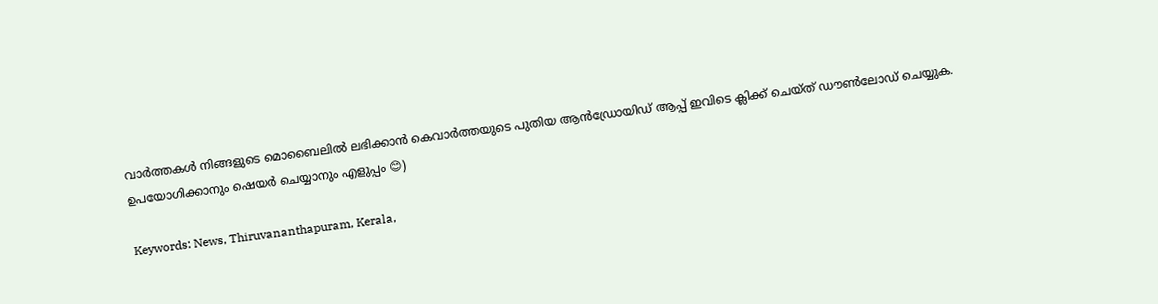വാർത്തകൾ നിങ്ങളുടെ മൊബൈലിൽ ലഭിക്കാൻ കെവാർത്തയുടെ പുതിയ ആൻഡ്രോയിഡ് ആപ്പ് ഇവിടെ ക്ലിക്ക് ചെയ്ത് ഡൗൺലോഡ് ചെയ്യുക. ഉപയോഗിക്കാനും ഷെയർ ചെയ്യാനും എളുപ്പം 😊)

Keywords: News, Thiruvananthapuram, Kerala,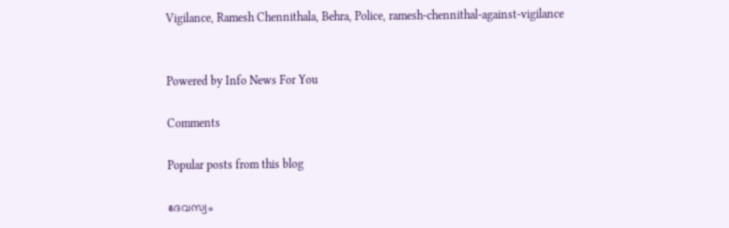Vigilance, Ramesh Chennithala, Behra, Police, ramesh-chennithal-against-vigilance


Powered by Info News For You

Comments

Popular posts from this blog

ദേവസ്വം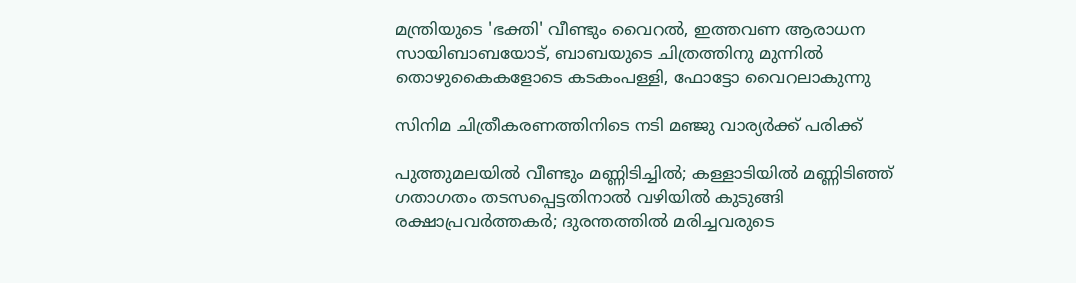മന്ത്രിയുടെ 'ഭക്തി' വീണ്ടും വൈറല്‍, ഇത്തവണ ആരാധന സായിബാബയോട്, ബാബയുടെ ചിത്രത്തിനു മുന്നില്‍ തൊഴുകൈകളോടെ കടകംപള്ളി, ഫോട്ടോ വൈറലാകുന്നു

സിനിമ ചിത്രീകരണത്തിനിടെ നടി മഞ്ജു വാര്യര്‍ക്ക് പരിക്ക്

പുത്തുമലയില്‍ വീണ്ടും മണ്ണിടിച്ചില്‍; കള്ളാടിയില്‍ മണ്ണിടിഞ്ഞ് ഗതാഗതം തടസപ്പെട്ടതിനാല്‍ വഴിയില്‍ കുടുങ്ങി രക്ഷാപ്രവര്‍ത്തകര്‍; ദുരന്തത്തില്‍ മരിച്ചവരുടെ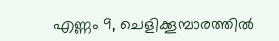എണ്ണം 9, ചെളിക്കൂമ്പാരത്തില്‍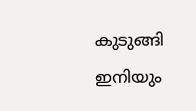കുടുങ്ങി ഇനിയും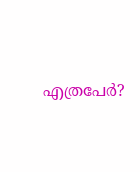എത്രപേര്‍?